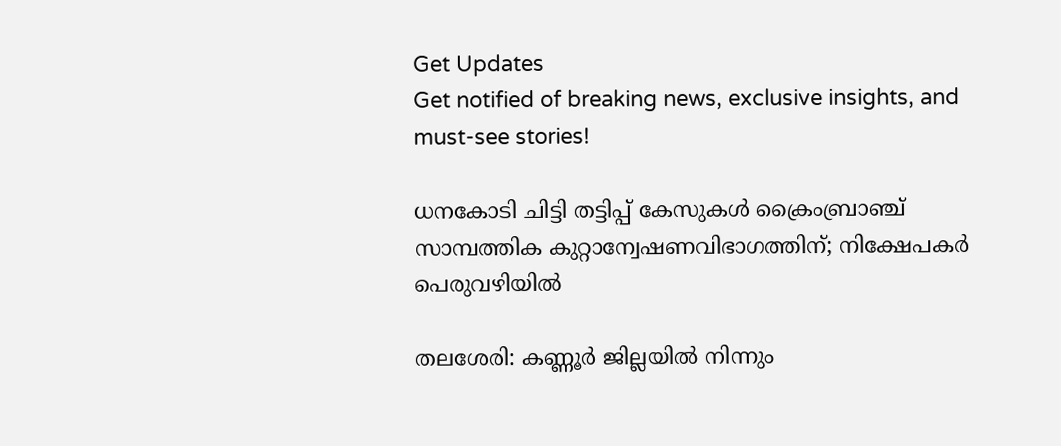Get Updates
Get notified of breaking news, exclusive insights, and must-see stories!

ധനകോടി ചിട്ടി തട്ടിപ്പ് കേസുകള്‍ ക്രൈംബ്രാഞ്ച് സാമ്പത്തിക കുറ്റാന്വേഷണവിഭാഗത്തിന്; നിക്ഷേപകര്‍ പെരുവഴിയില്‍

തലശേരി: കണ്ണൂര്‍ ജില്ലയില്‍ നിന്നും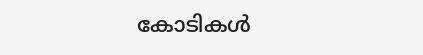കോടികള്‍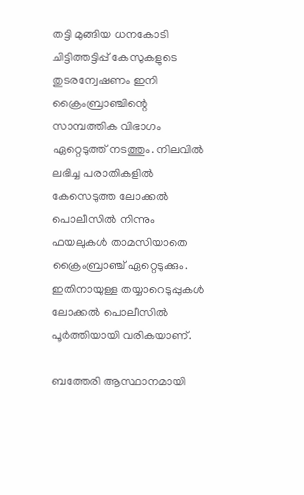തട്ടി മുങ്ങിയ ധനകോടി ചിട്ടിത്തട്ടിപ്പ് കേസുകളുടെ തുടരന്വേഷണം ഇനി ക്രൈംബ്രാഞ്ചിന്റെ സാമ്പത്തിക വിഭാഗം ഏറ്റെടുത്ത് നടത്തും. നിലവില്‍ ലഭിച്ച പരാതികളില്‍ കേസെടുത്ത ലോക്കല്‍ പൊലീസില്‍ നിന്നും ഫയലുകള്‍ താമസിയാതെ ക്രൈംബ്രാഞ്ച് ഏറ്റെടുക്കും. ഇതിനായുള്ള തയ്യാറെടുപ്പുകള്‍ ലോക്കല്‍ പൊലീസില്‍ പൂര്‍ത്തിയായി വരികയാണ്.

ബത്തേരി ആസ്ഥാനമായി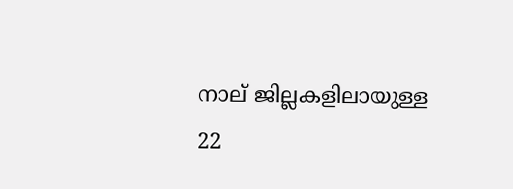നാല് ജില്ലകളിലായുള്ള 22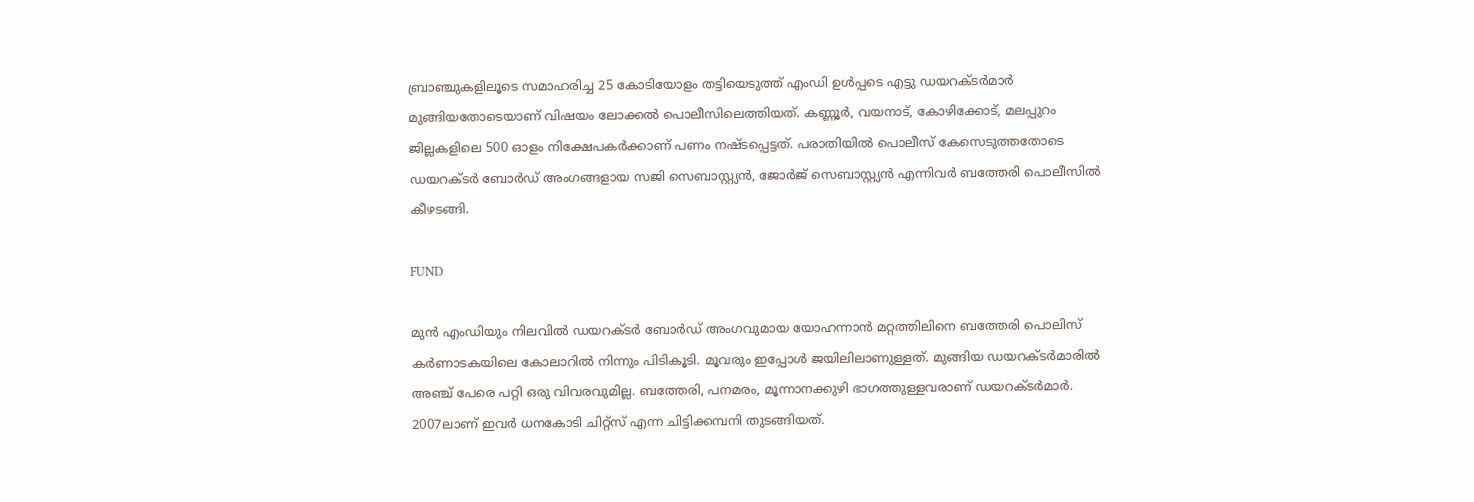ബ്രാഞ്ചുകളിലൂടെ സമാഹരിച്ച 25 കോടിയോളം തട്ടിയെടുത്ത് എംഡി ഉള്‍പ്പടെ എട്ടു ഡയറക്ടര്‍മാര്‍ മുങ്ങിയതോടെയാണ് വിഷയം ലോക്കല്‍ പൊലീസിലെത്തിയത്. കണ്ണൂര്‍, വയനാട്, കോഴിക്കോട്, മലപ്പുറം ജില്ലകളിലെ 500 ഓളം നിക്ഷേപകര്‍ക്കാണ് പണം നഷ്ടപ്പെട്ടത്. പരാതിയില്‍ പൊലീസ് കേസെടുത്തതോടെ ഡയറക്ടര്‍ ബോര്‍ഡ് അംഗങ്ങളായ സജി സെബാസ്റ്റ്യന്‍, ജോര്‍ജ് സെബാസ്റ്റ്യന്‍ എന്നിവര്‍ ബത്തേരി പൊലീസില്‍ കീഴടങ്ങി.

FUND

മുന്‍ എംഡിയും നിലവില്‍ ഡയറക്ടര്‍ ബോര്‍ഡ് അംഗവുമായ യോഹന്നാന്‍ മറ്റത്തിലിനെ ബത്തേരി പൊലിസ് കര്‍ണാടകയിലെ കോലാറില്‍ നിന്നും പിടികൂടി. മൂവരും ഇപ്പോള്‍ ജയിലിലാണുള്ളത്. മുങ്ങിയ ഡയറക്ടര്‍മാരില്‍ അഞ്ച് പേരെ പറ്റി ഒരു വിവരവുമില്ല. ബത്തേരി, പനമരം, മൂന്നാനക്കുഴി ഭാഗത്തുള്ളവരാണ് ഡയറക്ടര്‍മാര്‍. 2007ലാണ് ഇവര്‍ ധനകോടി ചിറ്റ്സ് എന്ന ചിട്ടിക്കമ്പനി തുടങ്ങിയത്.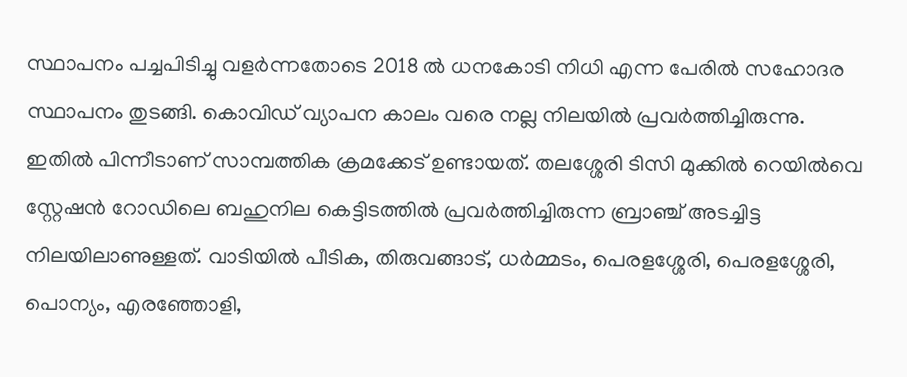സ്ഥാപനം പച്ചപിടിച്ചു വളര്‍ന്നതോടെ 2018 ല്‍ ധനകോടി നിധി എന്ന പേരില്‍ സഹോദര സ്ഥാപനം തുടങ്ങി. കൊവിഡ് വ്യാപന കാലം വരെ നല്ല നിലയില്‍ പ്രവര്‍ത്തിച്ചിരുന്നു. ഇതില്‍ പിന്നീടാണ് സാമ്പത്തിക ക്രമക്കേട് ഉണ്ടായത്. തലശ്ശേരി ടിസി മുക്കില്‍ റെയില്‍വെ സ്റ്റേഷന്‍ റോഡിലെ ബഹുനില കെട്ടിടത്തില്‍ പ്രവര്‍ത്തിച്ചിരുന്ന ബ്രാഞ്ച് അടച്ചിട്ട നിലയിലാണുള്ളത്. വാടിയില്‍ പീടിക, തിരുവങ്ങാട്, ധര്‍മ്മടം, പെരളശ്ശേരി, പെരളശ്ശേരി, പൊന്യം, എരഞ്ഞോളി,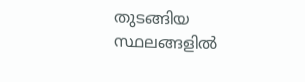തുടങ്ങിയ സ്ഥലങ്ങളില്‍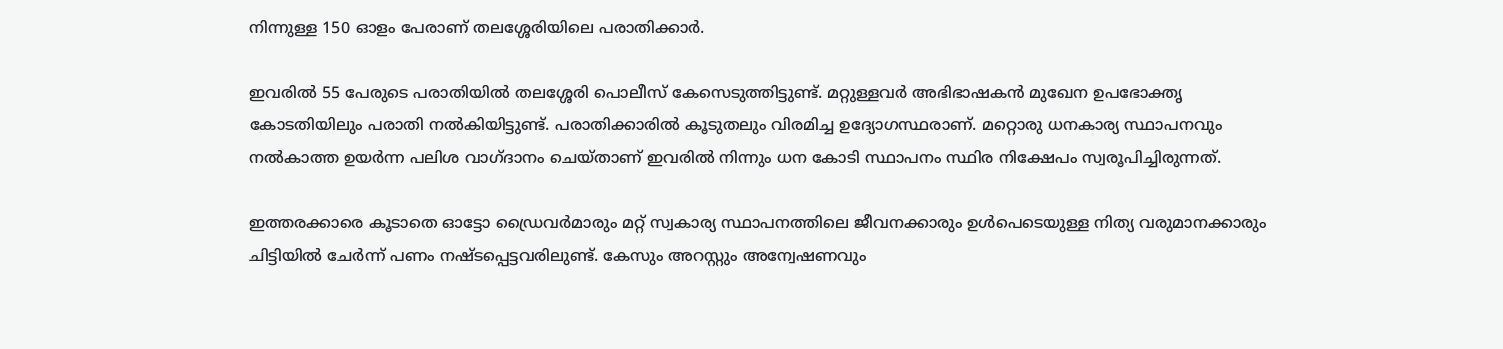നിന്നുള്ള 150 ഓളം പേരാണ് തലശ്ശേരിയിലെ പരാതിക്കാര്‍.

ഇവരില്‍ 55 പേരുടെ പരാതിയില്‍ തലശ്ശേരി പൊലീസ് കേസെടുത്തിട്ടുണ്ട്. മറ്റുള്ളവര്‍ അഭിഭാഷകന്‍ മുഖേന ഉപഭോക്തൃ കോടതിയിലും പരാതി നല്‍കിയിട്ടുണ്ട്. പരാതിക്കാരില്‍ കൂടുതലും വിരമിച്ച ഉദ്യോഗസ്ഥരാണ്. മറ്റൊരു ധനകാര്യ സ്ഥാപനവും നല്‍കാത്ത ഉയര്‍ന്ന പലിശ വാഗ്ദാനം ചെയ്താണ് ഇവരില്‍ നിന്നും ധന കോടി സ്ഥാപനം സ്ഥിര നിക്ഷേപം സ്വരൂപിച്ചിരുന്നത്.

ഇത്തരക്കാരെ കൂടാതെ ഓട്ടോ ഡ്രൈവര്‍മാരും മറ്റ് സ്വകാര്യ സ്ഥാപനത്തിലെ ജീവനക്കാരും ഉള്‍പെടെയുള്ള നിത്യ വരുമാനക്കാരും ചിട്ടിയില്‍ ചേര്‍ന്ന് പണം നഷ്ടപ്പെട്ടവരിലുണ്ട്. കേസും അറസ്റ്റും അന്വേഷണവും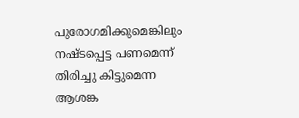പുരോഗമിക്കുമെങ്കിലും നഷ്ടപ്പെട്ട പണമെന്ന് തിരിച്ചു കിട്ടുമെന്ന ആശങ്ക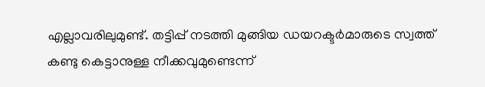എല്ലാവരിലുമുണ്ട്. തട്ടിപ്പ് നടത്തി മുങ്ങിയ ഡയറക്ടര്‍മാരുടെ സ്വത്ത് കണ്ടു കെട്ടാനുള്ള നീക്കവുമുണ്ടെന്ന്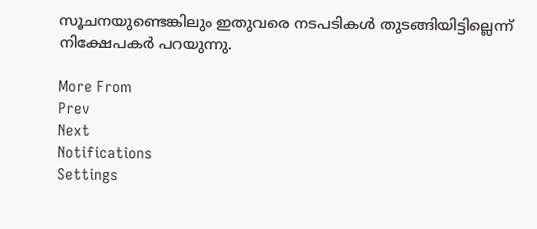സൂചനയുണ്ടെങ്കിലും ഇതുവരെ നടപടികള്‍ തുടങ്ങിയിട്ടില്ലെന്ന് നിക്ഷേപകര്‍ പറയുന്നു.

More From
Prev
Next
Notifications
Settings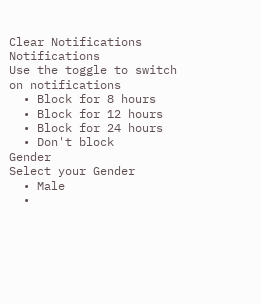Clear Notifications
Notifications
Use the toggle to switch on notifications
  • Block for 8 hours
  • Block for 12 hours
  • Block for 24 hours
  • Don't block
Gender
Select your Gender
  • Male
  •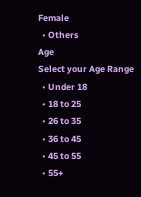Female
  • Others
Age
Select your Age Range
  • Under 18
  • 18 to 25
  • 26 to 35
  • 36 to 45
  • 45 to 55
  • 55+